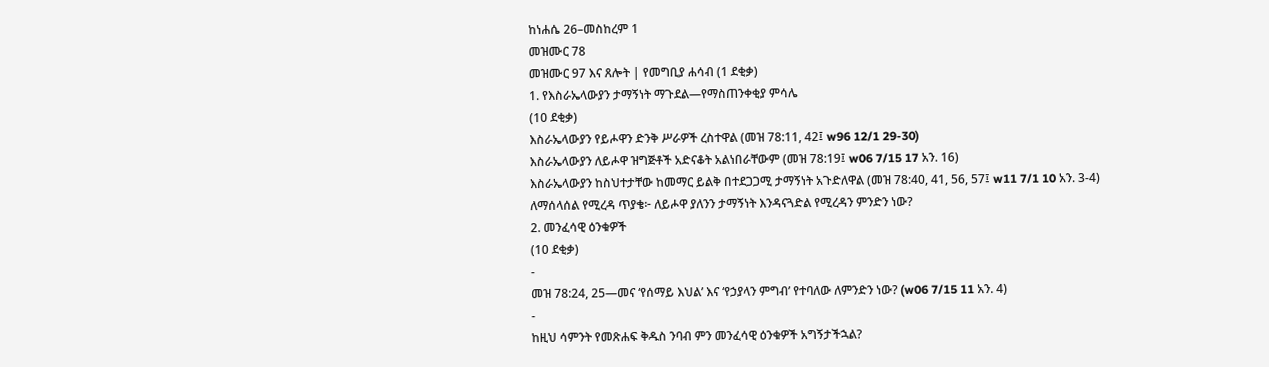ከነሐሴ 26–መስከረም 1
መዝሙር 78
መዝሙር 97 እና ጸሎት | የመግቢያ ሐሳብ (1 ደቂቃ)
1. የእስራኤላውያን ታማኝነት ማጉደል—የማስጠንቀቂያ ምሳሌ
(10 ደቂቃ)
እስራኤላውያን የይሖዋን ድንቅ ሥራዎች ረስተዋል (መዝ 78:11, 42፤ w96 12/1 29-30)
እስራኤላውያን ለይሖዋ ዝግጅቶች አድናቆት አልነበራቸውም (መዝ 78:19፤ w06 7/15 17 አን. 16)
እስራኤላውያን ከስህተታቸው ከመማር ይልቅ በተደጋጋሚ ታማኝነት አጉድለዋል (መዝ 78:40, 41, 56, 57፤ w11 7/1 10 አን. 3-4)
ለማሰላሰል የሚረዳ ጥያቄ፦ ለይሖዋ ያለንን ታማኝነት እንዳናጓድል የሚረዳን ምንድን ነው?
2. መንፈሳዊ ዕንቁዎች
(10 ደቂቃ)
-
መዝ 78:24, 25—መና ‘የሰማይ እህል’ እና ‘የኃያላን ምግብ’ የተባለው ለምንድን ነው? (w06 7/15 11 አን. 4)
-
ከዚህ ሳምንት የመጽሐፍ ቅዱስ ንባብ ምን መንፈሳዊ ዕንቁዎች አግኝታችኋል?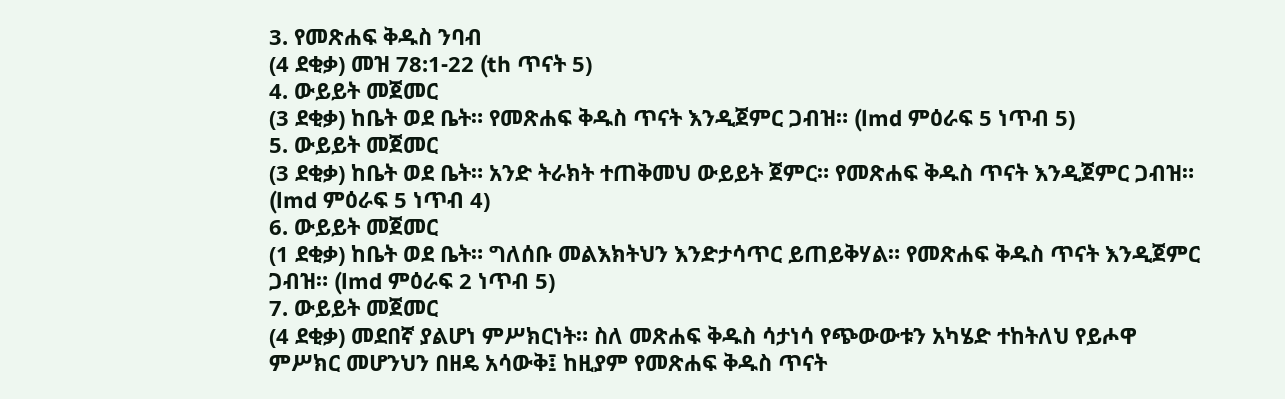3. የመጽሐፍ ቅዱስ ንባብ
(4 ደቂቃ) መዝ 78:1-22 (th ጥናት 5)
4. ውይይት መጀመር
(3 ደቂቃ) ከቤት ወደ ቤት። የመጽሐፍ ቅዱስ ጥናት እንዲጀምር ጋብዝ። (lmd ምዕራፍ 5 ነጥብ 5)
5. ውይይት መጀመር
(3 ደቂቃ) ከቤት ወደ ቤት። አንድ ትራክት ተጠቅመህ ውይይት ጀምር። የመጽሐፍ ቅዱስ ጥናት እንዲጀምር ጋብዝ። (lmd ምዕራፍ 5 ነጥብ 4)
6. ውይይት መጀመር
(1 ደቂቃ) ከቤት ወደ ቤት። ግለሰቡ መልእክትህን እንድታሳጥር ይጠይቅሃል። የመጽሐፍ ቅዱስ ጥናት እንዲጀምር ጋብዝ። (lmd ምዕራፍ 2 ነጥብ 5)
7. ውይይት መጀመር
(4 ደቂቃ) መደበኛ ያልሆነ ምሥክርነት። ስለ መጽሐፍ ቅዱስ ሳታነሳ የጭውውቱን አካሄድ ተከትለህ የይሖዋ ምሥክር መሆንህን በዘዴ አሳውቅ፤ ከዚያም የመጽሐፍ ቅዱስ ጥናት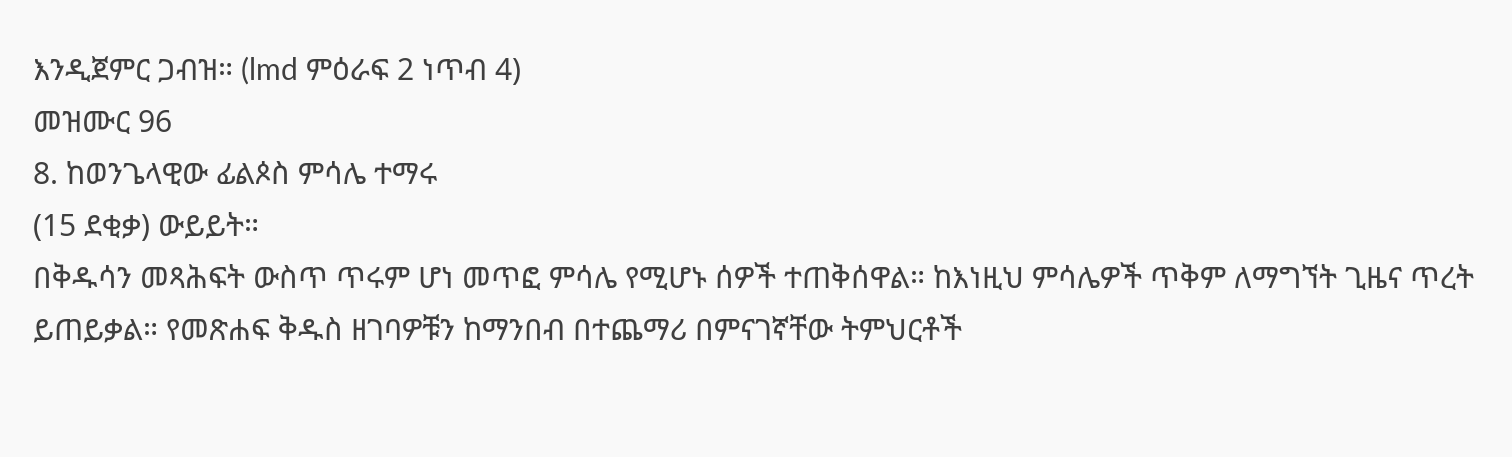እንዲጀምር ጋብዝ። (lmd ምዕራፍ 2 ነጥብ 4)
መዝሙር 96
8. ከወንጌላዊው ፊልጶስ ምሳሌ ተማሩ
(15 ደቂቃ) ውይይት።
በቅዱሳን መጻሕፍት ውስጥ ጥሩም ሆነ መጥፎ ምሳሌ የሚሆኑ ሰዎች ተጠቅሰዋል። ከእነዚህ ምሳሌዎች ጥቅም ለማግኘት ጊዜና ጥረት ይጠይቃል። የመጽሐፍ ቅዱስ ዘገባዎቹን ከማንበብ በተጨማሪ በምናገኛቸው ትምህርቶች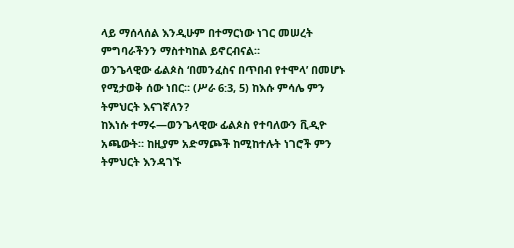ላይ ማሰላሰል እንዲሁም በተማርነው ነገር መሠረት ምግባራችንን ማስተካከል ይኖርብናል።
ወንጌላዊው ፊልጶስ ‘በመንፈስና በጥበብ የተሞላ’ በመሆኑ የሚታወቅ ሰው ነበር። (ሥራ 6:3, 5) ከእሱ ምሳሌ ምን ትምህርት እናገኛለን?
ከእነሱ ተማሩ—ወንጌላዊው ፊልጶስ የተባለውን ቪዲዮ አጫውት። ከዚያም አድማጮች ከሚከተሉት ነገሮች ምን ትምህርት እንዳገኙ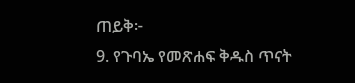ጠይቅ፦
9. የጉባኤ የመጽሐፍ ቅዱስ ጥናት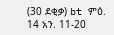(30 ደቂቃ) bt ምዕ. 14 አን. 11-20